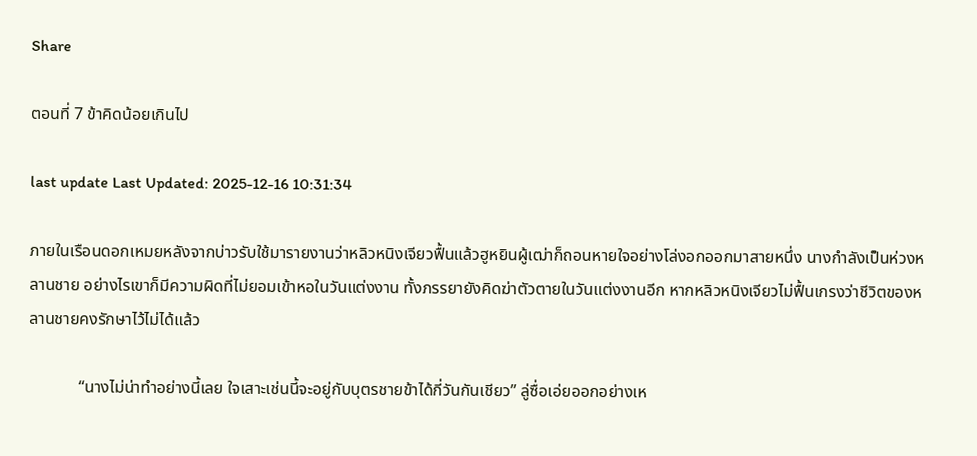Share

ตอนที่ 7 ข้าคิดน้อยเกินไป

last update Last Updated: 2025-12-16 10:31:34

ภายในเรือนดอกเหมยหลังจากบ่าวรับใช้มารายงานว่าหลิวหนิงเจียวฟื้นแล้วฮูหยินผู้เฒ่าก็ถอนหายใจอย่างโล่งอกออกมาสายหนึ่ง นางกำลังเป็นห่วงหลานชาย อย่างไรเขาก็มีความผิดที่ไม่ยอมเข้าหอในวันแต่งงาน ทั้งภรรยายังคิดฆ่าตัวตายในวันแต่งงานอีก หากหลิวหนิงเจียวไม่ฟื้นเกรงว่าชีวิตของหลานชายคงรักษาไว้ไม่ได้แล้ว

            “นางไม่น่าทำอย่างนี้เลย ใจเสาะเช่นนี้จะอยู่กับบุตรชายข้าได้กี่วันกันเชียว” ลู่ซื่อเอ่ยออกอย่างเห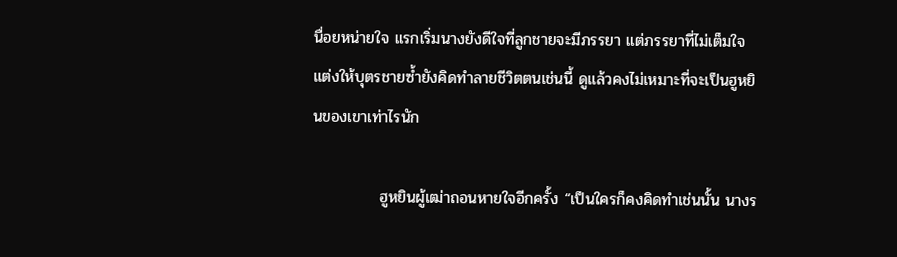นื่อยหน่ายใจ แรกเริ่มนางยังดีใจที่ลูกชายจะมีภรรยา แต่ภรรยาที่ไม่เต็มใจแต่งให้บุตรชายซ้ำยังคิดทำลายชีวิตตนเช่นนี้ ดูแล้วคงไม่เหมาะที่จะเป็นฮูหยินของเขาเท่าไรนัก

            ฮูหยินผู้เฒ่าถอนหายใจอีกครั้ง “เป็นใครก็คงคิดทำเช่นนั้น นางร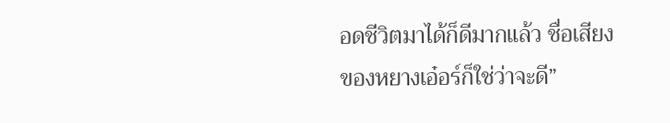อดชีวิตมาได้ก็ดีมากแล้ว ชื่อเสียงของหยางเอ๋อร์ก็ใช่ว่าจะดี”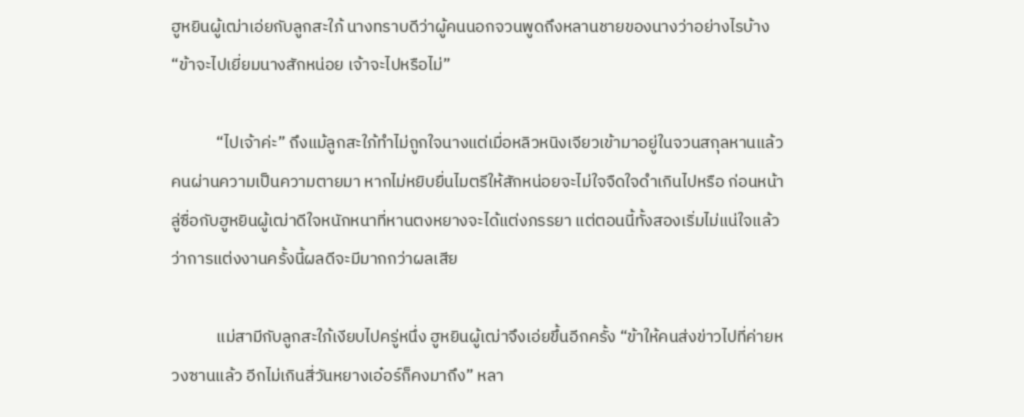ฮูหยินผู้เฒ่าเอ่ยกับลูกสะใภ้ นางทราบดีว่าผู้คนนอกจวนพูดถึงหลานชายของนางว่าอย่างไรบ้าง “ข้าจะไปเยี่ยมนางสักหน่อย เจ้าจะไปหรือไม่”

            “ไปเจ้าค่ะ” ถึงแม้ลูกสะใภ้ทำไม่ถูกใจนางแต่เมื่อหลิวหนิงเจียวเข้ามาอยู่ในจวนสกุลหานแล้ว คนผ่านความเป็นความตายมา หากไม่หยิบยื่นไมตรีให้สักหน่อยจะไม่ใจจืดใจดำเกินไปหรือ ก่อนหน้าลู่ซื่อกับฮูหยินผู้เฒ่าดีใจหนักหนาที่หานตงหยางจะได้แต่งภรรยา แต่ตอนนี้ทั้งสองเริ่มไม่แน่ใจแล้วว่าการแต่งงานครั้งนี้ผลดีจะมีมากกว่าผลเสีย

            แม่สามีกับลูกสะใภ้เงียบไปครู่หนึ่ง ฮูหยินผู้เฒ่าจึงเอ่ยขึ้นอีกครั้ง “ข้าให้คนส่งข่าวไปที่ค่ายหวงซานแล้ว อีกไม่เกินสี่วันหยางเอ๋อร์ก็คงมาถึง” หลา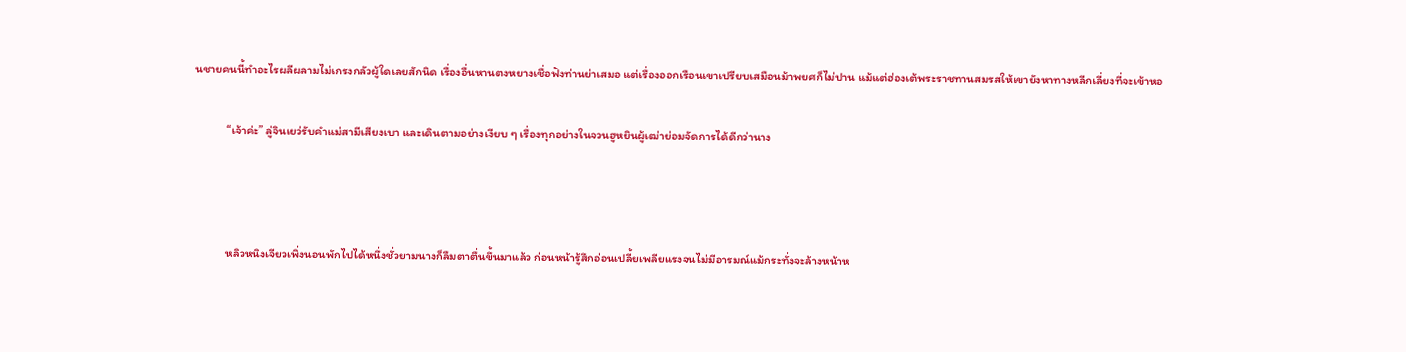นชายคนนี้ทำอะไรผลีผลามไม่เกรงกลัวผู้ใดเลยสักนิด เรื่องอื่นหานตงหยางเชื่อฟังท่านย่าเสมอ แต่เรื่องออกเรือนเขาเปรียบเสมือนม้าพยศก็ไม่ปาน แม้แต่ฮ่องเต้พระราชทานสมรสให้เขายังหาทางหลีกเลี่ยงที่จะเข้าหอ

            “เจ้าค่ะ” ลู่จินเยว่รับคำแม่สามีเสียงเบา และเดินตามอย่างเงียบ ๆ เรื่องทุกอย่างในจวนฮูหยินผู้เฒ่าย่อมจัดการได้ดีกว่านาง



            หลิวหนิงเจียวเพิ่งนอนพักไปได้หนึ่งชั่วยามนางก็ลืมตาตื่นขึ้นมาแล้ว ก่อนหน้ารู้สึกอ่อนเปลี้ยเพลียแรงจนไม่มีอารมณ์แม้กระทั่งจะล้างหน้าห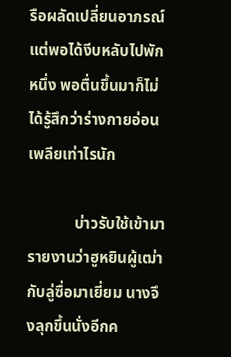รือผลัดเปลี่ยนอาภรณ์ แต่พอได้งีบหลับไปพักหนึ่ง พอตื่นขึ้นมาก็ไม่ได้รู้สึกว่าร่างกายอ่อนเพลียเท่าไรนัก

            บ่าวรับใช้เข้ามารายงานว่าฮูหยินผู้เฒ่ากับลู่ซื่อมาเยี่ยม นางจึงลุกขึ้นนั่งอีกค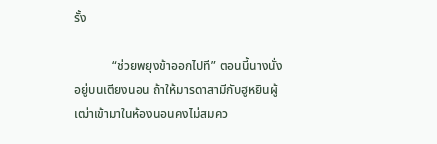รั้ง

            “ช่วยพยุงข้าออกไปที” ตอนนี้นางนั่งอยู่บนเตียงนอน ถ้าให้มารดาสามีกับฮูหยินผู้เฒ่าเข้ามาในห้องนอนคงไม่สมคว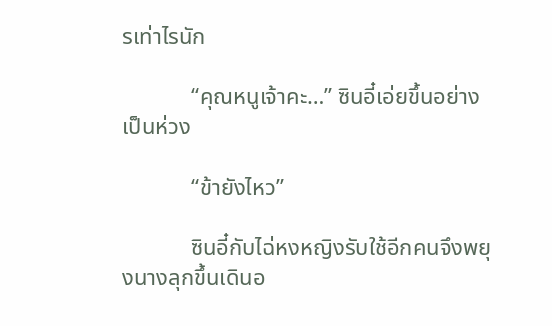รเท่าไรนัก

            “คุณหนูเจ้าคะ…” ซินอี๋เอ่ยขึ้นอย่างเป็นห่วง

            “ข้ายังไหว”

            ซินอี๋กับไฉ่หงหญิงรับใช้อีกคนจึงพยุงนางลุกขึ้นเดินอ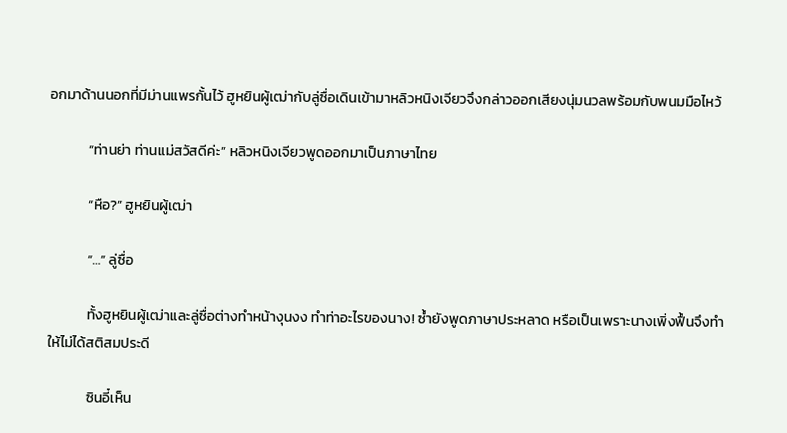อกมาด้านนอกที่มีม่านแพรกั้นไว้ ฮูหยินผู้เฒ่ากับลู่ซื่อเดินเข้ามาหลิวหนิงเจียวจึงกล่าวออกเสียงนุ่มนวลพร้อมกับพนมมือไหว้

            “ท่านย่า ท่านแม่สวัสดีค่ะ” หลิวหนิงเจียวพูดออกมาเป็นภาษาไทย

            “หือ?” ฮูหยินผู้เฒ่า

            “…” ลู่ซื่อ

            ทั้งฮูหยินผู้เฒ่าและลู่ซื่อต่างทำหน้างุนงง ทำท่าอะไรของนาง! ซ้ำยังพูดภาษาประหลาด หรือเป็นเพราะนางเพิ่งฟื้นจึงทำให้ไม่ได้สติสมประดี

            ซินอี๋เห็น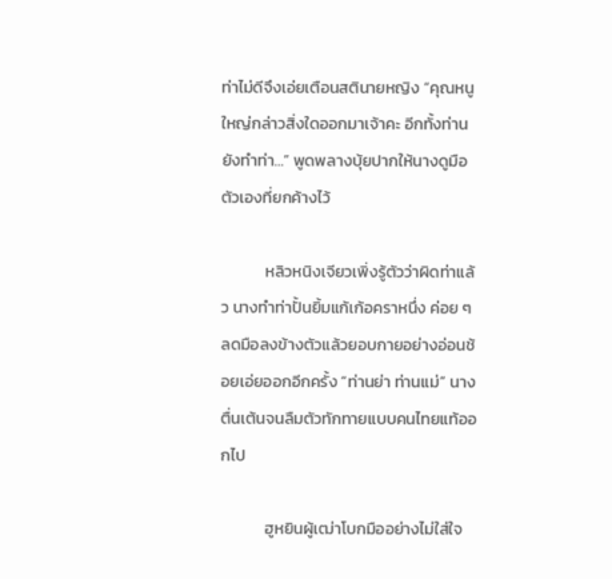ท่าไม่ดีจึงเอ่ยเตือนสตินายหญิง “คุณหนูใหญ่กล่าวสิ่งใดออกมาเจ้าคะ อีกทั้งท่านยังทำท่า…” พูดพลางบุ้ยปากให้นางดูมือตัวเองที่ยกค้างไว้

            หลิวหนิงเจียวเพิ่งรู้ตัวว่าผิดท่าแล้ว นางทำท่าปั้นยิ้มแก้เก้อคราหนึ่ง ค่อย ๆ ลดมือลงข้างตัวแล้วยอบกายอย่างอ่อนช้อยเอ่ยออกอีกครั้ง “ท่านย่า ท่านแม่” นางตื่นเต้นจนลืมตัวทักทายแบบคนไทยแท้ออกไป

            ฮูหยินผู้เฒ่าโบกมืออย่างไม่ใส่ใจ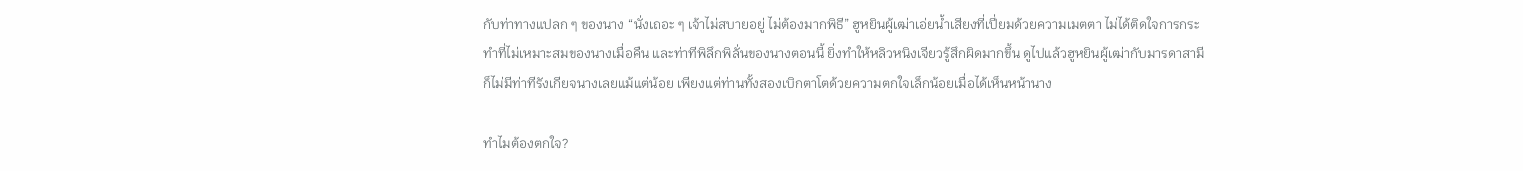กับท่าทางแปลก ๆ ของนาง “นั่งเถอะ ๆ เจ้าไม่สบายอยู่ ไม่ต้องมากพิธี” ฮูหยินผู้เฒ่าเอ่ยน้ำเสียงที่เปี่ยมด้วยความเมตตา ไม่ได้ติดใจการกระทำที่ไม่เหมาะสมของนางเมื่อคืน และท่าทีพิลึกพิลั่นของนางตอนนี้ ยิ่งทำให้หลิวหนิงเจียวรู้สึกผิดมากขึ้น ดูไปแล้วฮูหยินผู้เฒ่ากับมารดาสามีก็ไม่มีท่าทีรังเกียจนางเลยแม้แต่น้อย เพียงแต่ท่านทั้งสองเบิกตาโตด้วยความตกใจเล็กน้อยเมื่อได้เห็นหน้านาง

ทำไมต้องตกใจ?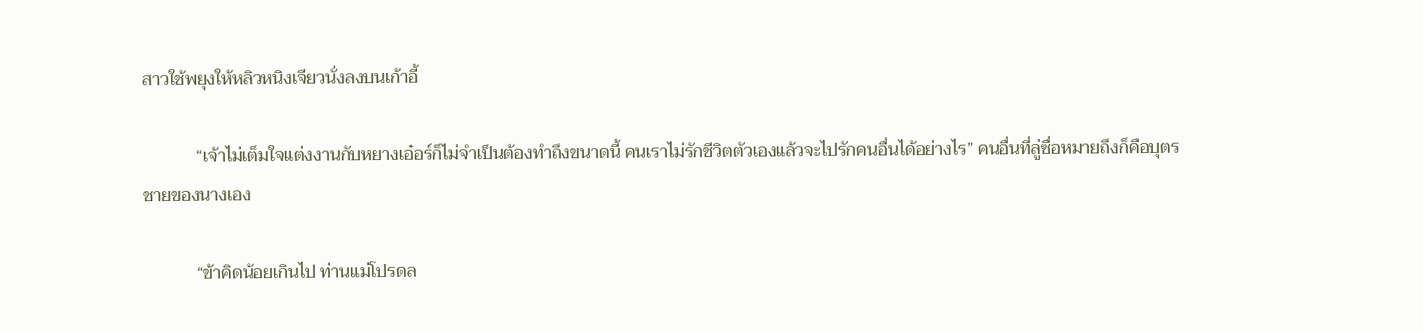สาวใช้พยุงให้หลิวหนิงเจียวนั่งลงบนเก้าอี้

            “เจ้าไม่เต็มใจแต่งงานกับหยางเอ๋อร์ก็ไม่จำเป็นต้องทำถึงขนาดนี้ คนเราไม่รักชีวิตตัวเองแล้วจะไปรักคนอื่นได้อย่างไร” คนอื่นที่ลู่ซื่อหมายถึงก็คือบุตรชายของนางเอง

            “ข้าคิดน้อยเกินไป ท่านแม่โปรดล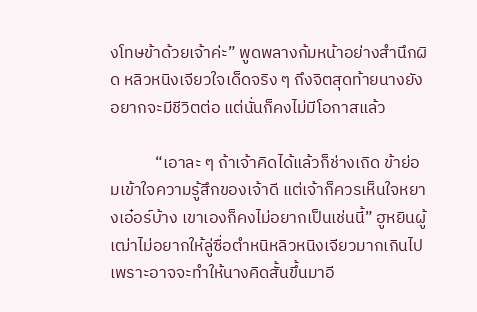งโทษข้าด้วยเจ้าค่ะ” พูดพลางก้มหน้าอย่างสำนึกผิด หลิวหนิงเจียวใจเด็ดจริง ๆ ถึงจิตสุดท้ายนางยังอยากจะมีชีวิตต่อ แต่นั่นก็คงไม่มีโอกาสแล้ว

            “เอาละ ๆ ถ้าเจ้าคิดได้แล้วก็ช่างเถิด ข้าย่อมเข้าใจความรู้สึกของเจ้าดี แต่เจ้าก็ควรเห็นใจหยางเอ๋อร์บ้าง เขาเองก็คงไม่อยากเป็นเช่นนี้” ฮูหยินผู้เฒ่าไม่อยากให้ลู่ซื่อตำหนิหลิวหนิงเจียวมากเกินไป เพราะอาจจะทำให้นางคิดสั้นขึ้นมาอี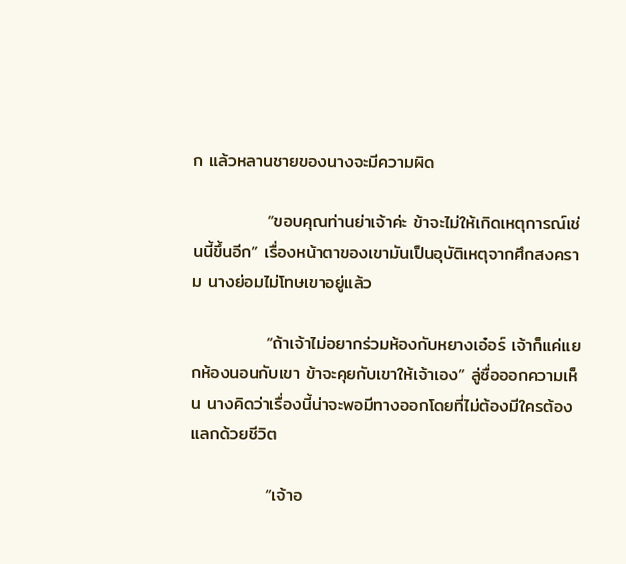ก แล้วหลานชายของนางจะมีความผิด

            “ขอบคุณท่านย่าเจ้าค่ะ ข้าจะไม่ให้เกิดเหตุการณ์เช่นนี้ขึ้นอีก” เรื่องหน้าตาของเขามันเป็นอุบัติเหตุจากศึกสงคราม นางย่อมไม่โทษเขาอยู่แล้ว

            “ถ้าเจ้าไม่อยากร่วมห้องกับหยางเอ๋อร์ เจ้าก็แค่แยกห้องนอนกับเขา ข้าจะคุยกับเขาให้เจ้าเอง” ลู่ซื่อออกความเห็น นางคิดว่าเรื่องนี้น่าจะพอมีทางออกโดยที่ไม่ต้องมีใครต้องแลกด้วยชีวิต

            “เจ้าอ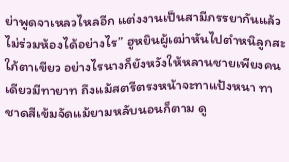ย่าพูดจาเหลวไหลอีก แต่งงานเป็นสามีภรรยากันแล้วไม่ร่วมห้องได้อย่างไร” ฮูหยินผู้เฒ่าหันไปตำหนิลูกสะใภ้ตาเขียว อย่างไรนางก็ยังหวังให้หลานชายเพียงคนเดียวมีทายาท ถึงแม้สตรีตรงหน้าจะทาแป้งหนา ทาชาดสีเข้มจัดแม้ยามหลับนอนก็ตาม ดู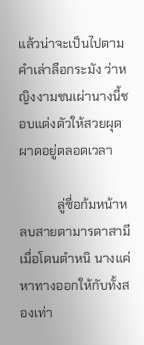แล้วน่าจะเป็นไปตามคำเล่าลือกระมัง ว่าหญิงงามชนเผ่านางนี้ชอบแต่งตัวให้สวยผุดผาดอยู่ตลอดเวลา

            ลู่ซื่อก้มหน้าหลบสายตามารดาสามีเมื่อโดนตำหนิ นางแค่หาทางออกให้กับทั้งสองเท่า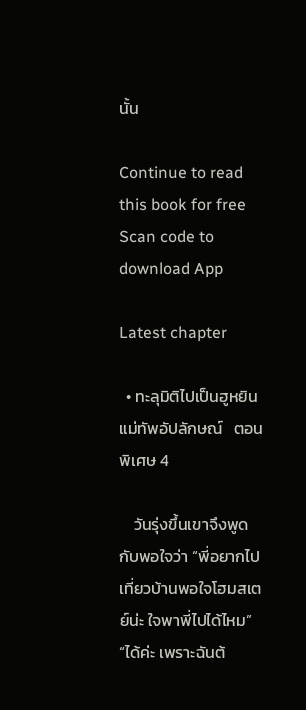นั้น

Continue to read this book for free
Scan code to download App

Latest chapter

  • ทะลุมิติไปเป็นฮูหยินแม่ทัพอัปลักษณ์   ตอนพิเศษ 4

    วันรุ่งขึ้นเขาจึงพูดกับพอใจว่า “พี่อยากไปเที่ยวบ้านพอใจโฮมสเตย์น่ะ ใจพาพี่ไปได้ไหม” “ได้ค่ะ เพราะฉันต้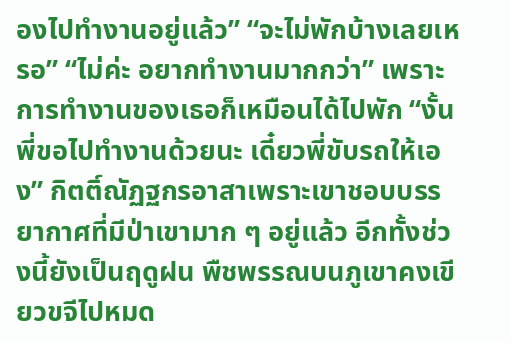องไปทำงานอยู่แล้ว” “จะไม่พักบ้างเลยเหรอ” “ไม่ค่ะ อยากทำงานมากกว่า” เพราะการทำงานของเธอก็เหมือนได้ไปพัก “งั้นพี่ขอไปทำงานด้วยนะ เดี๋ยวพี่ขับรถให้เอง” กิตติ์ณัฏฐกรอาสาเพราะเขาชอบบรรยากาศที่มีป่าเขามาก ๆ อยู่แล้ว อีกทั้งช่วงนี้ยังเป็นฤดูฝน พืชพรรณบนภูเขาคงเขียวขจีไปหมด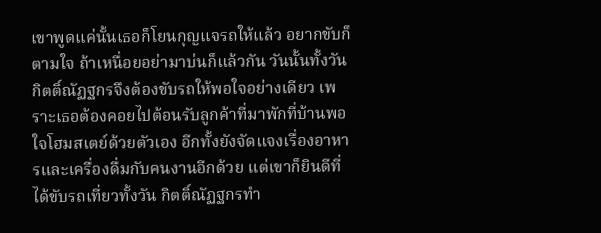เขาพูดแค่นั้นเธอก็โยนกุญแจรถให้แล้ว อยากขับก็ตามใจ ถ้าเหนื่อยอย่ามาบ่นก็แล้วกัน วันนั้นทั้งวันกิตติ์ณัฏฐกรจึงต้องขับรถให้พอใจอย่างเดียว เพราะเธอต้องคอยไปต้อนรับลูกค้าที่มาพักที่บ้านพอใจโฮมสเตย์ด้วยตัวเอง อีกทั้งยังจัดแจงเรื่องอาหารและเครื่องดื่มกับคนงานอีกด้วย แต่เขาก็ยินดีที่ได้ขับรถเที่ยวทั้งวัน กิตติ์ณัฏฐกรทำ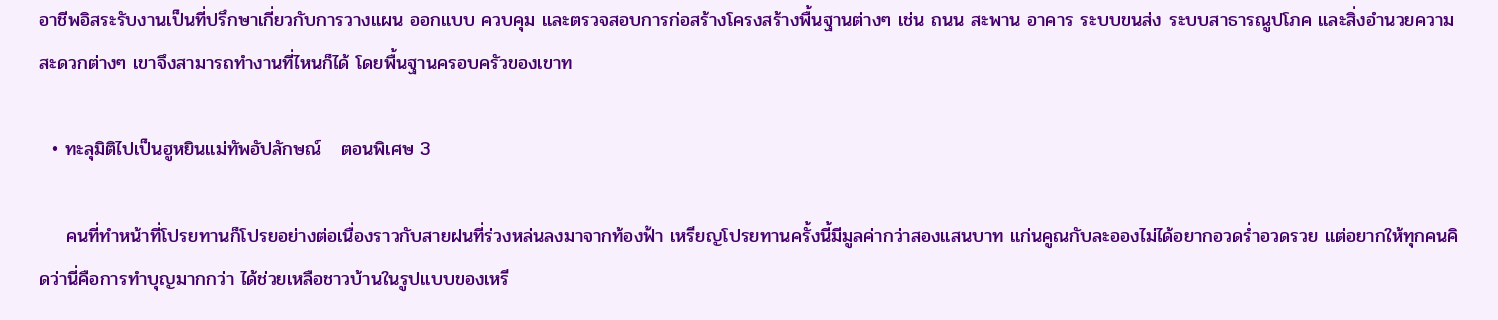อาชีพอิสระรับงานเป็นที่ปรึกษาเกี่ยวกับการวางแผน ออกแบบ ควบคุม และตรวจสอบการก่อสร้างโครงสร้างพื้นฐานต่างๆ เช่น ถนน สะพาน อาคาร ระบบขนส่ง ระบบสาธารณูปโภค และสิ่งอำนวยความสะดวกต่างๆ เขาจึงสามารถทำงานที่ไหนก็ได้ โดยพื้นฐานครอบครัวของเขาท

  • ทะลุมิติไปเป็นฮูหยินแม่ทัพอัปลักษณ์   ตอนพิเศษ 3

    คนที่ทำหน้าที่โปรยทานก็โปรยอย่างต่อเนื่องราวกับสายฝนที่ร่วงหล่นลงมาจากท้องฟ้า เหรียญโปรยทานครั้งนี้มีมูลค่ากว่าสองแสนบาท แก่นคูณกับละอองไม่ได้อยากอวดร่ำอวดรวย แต่อยากให้ทุกคนคิดว่านี่คือการทำบุญมากกว่า ได้ช่วยเหลือชาวบ้านในรูปแบบของเหรี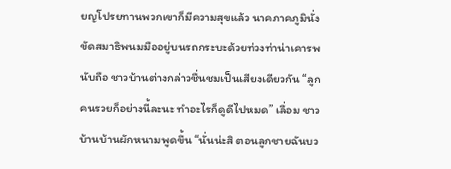ยญโปรยทานพวกเขาก็มีความสุขแล้ว นาคภาคภูมินั่งขัดสมาธิพนมมืออยู่บนรถกระบะด้วยท่วงท่าน่าเคารพนับถือ ชาวบ้านต่างกล่าวชื่นชมเป็นเสียงเดียวกัน “ลูกคนรวยก็อย่างนี้ละนะ ทำอะไรก็ดูดีไปหมด” เลื่อม ชาวบ้านบ้านผักหนามพูดขึ้น “นั่นน่ะสิ ตอนลูกชายฉันบว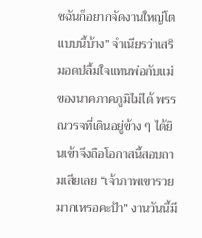ชฉันก็อยากจัดงานใหญ่โตแบบนี้บ้าง” จำเนียรว่าเสริมอดปลื้มใจแทนพ่อกับแม่ของนาคภาคภูมิไม่ได้ พรรณวรจที่เดินอยู่ข้าง ๆ ได้ยินเข้าจึงถือโอกาสนี้สอบถามเสียเลย “เจ้าภาพเขารวยมากเหรอคะป้า” งานวันนี้มี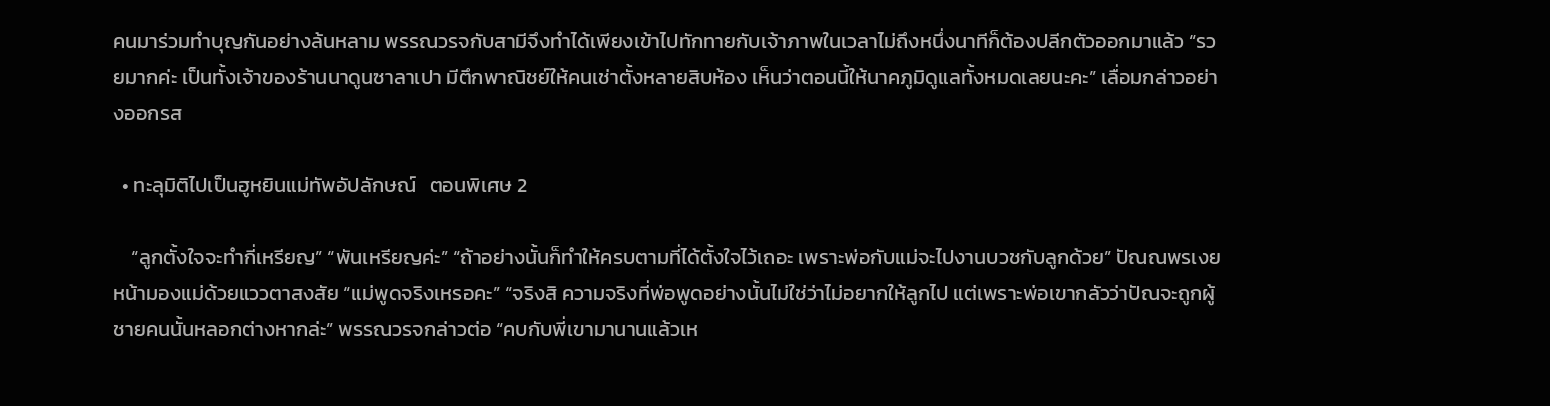คนมาร่วมทำบุญกันอย่างล้นหลาม พรรณวรจกับสามีจึงทำได้เพียงเข้าไปทักทายกับเจ้าภาพในเวลาไม่ถึงหนึ่งนาทีก็ต้องปลีกตัวออกมาแล้ว “รวยมากค่ะ เป็นทั้งเจ้าของร้านนาดูนซาลาเปา มีตึกพาณิชย์ให้คนเช่าตั้งหลายสิบห้อง เห็นว่าตอนนี้ให้นาคภูมิดูแลทั้งหมดเลยนะคะ” เลื่อมกล่าวอย่างออกรส

  • ทะลุมิติไปเป็นฮูหยินแม่ทัพอัปลักษณ์   ตอนพิเศษ 2

    “ลูกตั้งใจจะทำกี่เหรียญ” “พันเหรียญค่ะ” “ถ้าอย่างนั้นก็ทำให้ครบตามที่ได้ตั้งใจไว้เถอะ เพราะพ่อกับแม่จะไปงานบวชกับลูกด้วย” ปัณณพรเงยหน้ามองแม่ด้วยแววตาสงสัย “แม่พูดจริงเหรอคะ” “จริงสิ ความจริงที่พ่อพูดอย่างนั้นไม่ใช่ว่าไม่อยากให้ลูกไป แต่เพราะพ่อเขากลัวว่าปัณจะถูกผู้ชายคนนั้นหลอกต่างหากล่ะ” พรรณวรจกล่าวต่อ “คบกับพี่เขามานานแล้วเห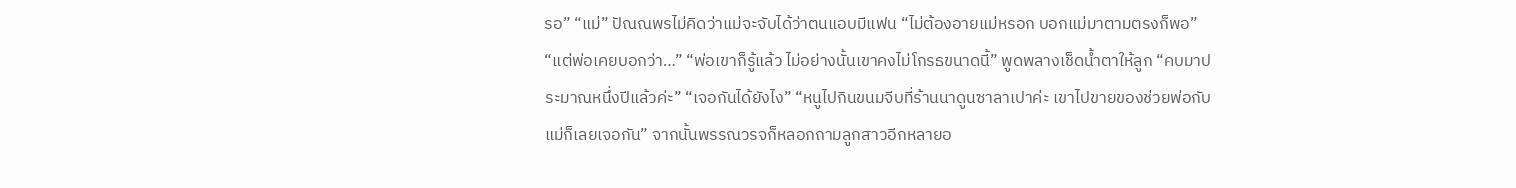รอ” “แม่” ปัณณพรไม่คิดว่าแม่จะจับได้ว่าตนแอบมีแฟน “ไม่ต้องอายแม่หรอก บอกแม่มาตามตรงก็พอ” “แต่พ่อเคยบอกว่า…” “พ่อเขาก็รู้แล้ว ไม่อย่างนั้นเขาคงไม่โกรธขนาดนี้” พูดพลางเช็ดน้ำตาให้ลูก “คบมาประมาณหนึ่งปีแล้วค่ะ” “เจอกันได้ยังไง” “หนูไปกินขนมจีบที่ร้านนาดูนซาลาเปาค่ะ เขาไปขายของช่วยพ่อกับแม่ก็เลยเจอกัน” จากนั้นพรรณวรจก็หลอกถามลูกสาวอีกหลายอ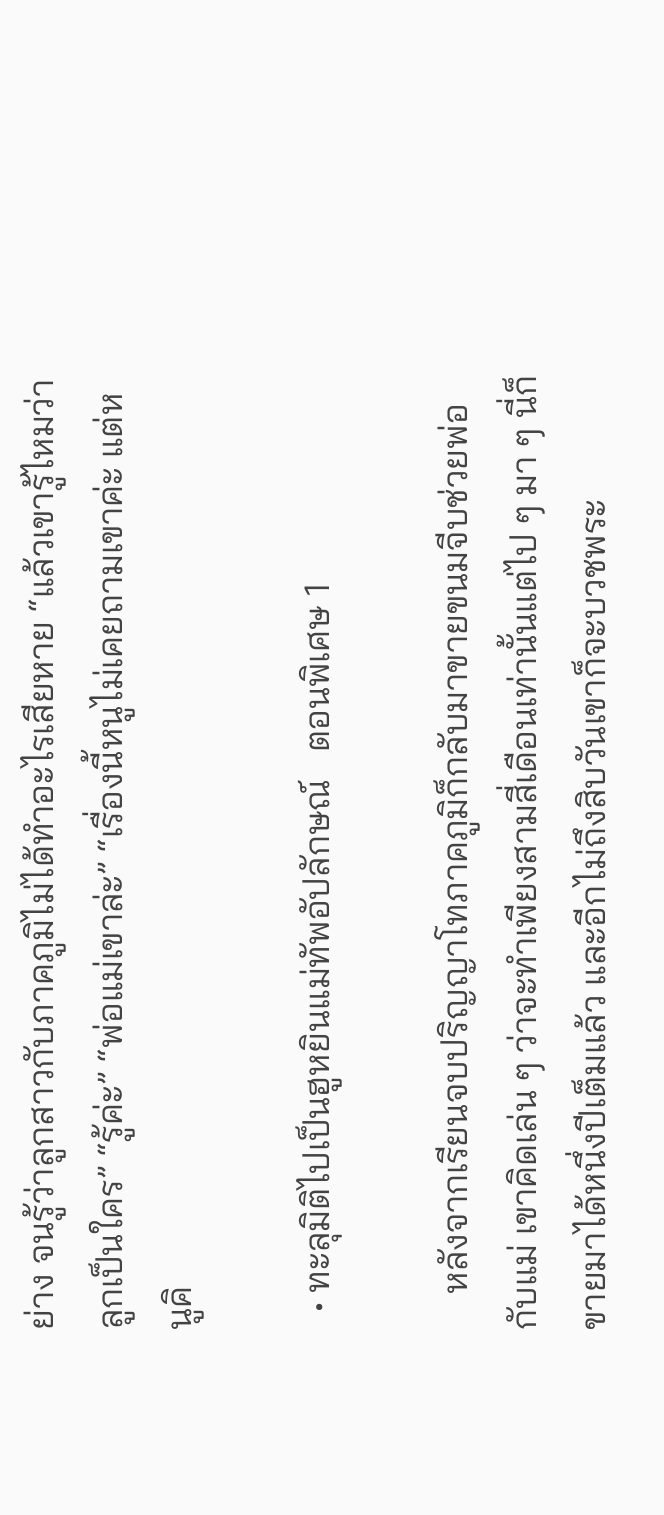ย่าง จนรู้ว่าลูกสาวกับภาคภูมิไม่ได้ทำอะไรเสียหาย “แล้วเขารู้ไหมว่าลูกเป็นใคร” “รู้ค่ะ” “พ่อแม่เขาล่ะ” “เรื่องนี้หนูไม่เคยถามเขาค่ะ แต่หนูคิ

  • ทะลุมิติไปเป็นฮูหยินแม่ทัพอัปลักษณ์   ตอนพิเศษ 1

    หลังจากเรียนจบปริญญาโทภาคภูมิก็กลับมาขายขนมจีบช่วยพ่อกับแม่ เขาคิดเล่น ๆ ว่าจะทำเพียงสามสี่เดือนเท่านั้นแต่ไป ๆ มา ๆ นี่ก็ขายมาได้หนึ่งปีเต็มแล้ว และอีกไม่ถึงสิบวันเขาก็จะบวชพระ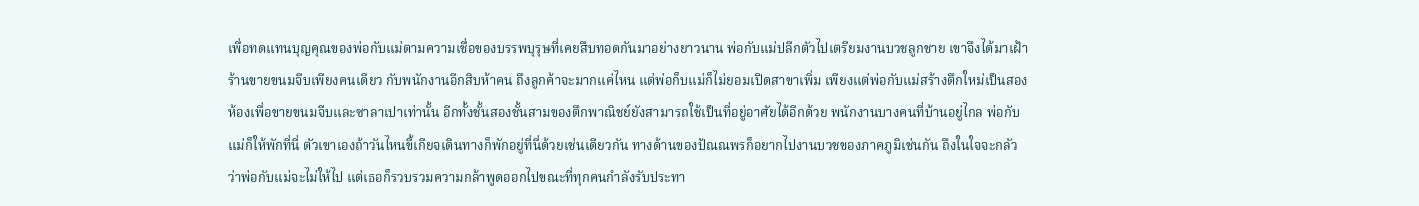เพื่อทดแทนบุญคุณของพ่อกับแม่ตามความเชื่อของบรรพบุรุษที่เคยสืบทอดกันมาอย่างยาวนาน พ่อกับแม่ปลีกตัวไปเตรียมงานบวชลูกชาย เขาจึงได้มาเฝ้าร้านขายขนมจีบเพียงคนเดียว กับพนักงานอีกสิบห้าคน ถึงลูกค้าจะมากแค่ไหน แต่พ่อก็บแม่ก็ไม่ยอมเปิดสาขาเพิ่ม เพียงแต่พ่อกับแม่สร้างตึกใหม่เป็นสองห้องเพื่อขายขนมจีบและซาลาเปาเท่านั้น อีกทั้งชั้นสองชั้นสามของตึกพาณิชย์ยังสามารถใช้เป็นที่อยู่อาศัยได้อีกด้วย พนักงานบางคนที่บ้านอยู่ไกล พ่อกับแม่ก็ให้พักที่นี่ ตัวเขาเองถ้าวันไหนขี้เกียจเดินทางก็พักอยู่ที่นี่ด้วยเช่นเดียวกัน ทางด้านของปัณณพรก็อยากไปงานบวชของภาคภูมิเช่นกัน ถึงในใจจะกลัวว่าพ่อกับแม่จะไม่ให้ไป แต่เธอก็รวบรวมความกล้าพูดออกไปขณะที่ทุกคนกำลังรับประทา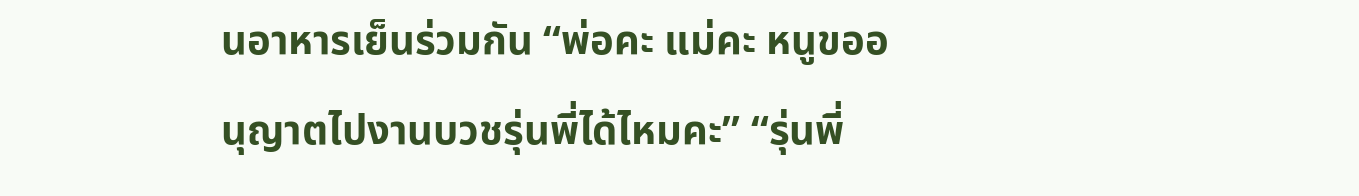นอาหารเย็นร่วมกัน “พ่อคะ แม่คะ หนูขออนุญาตไปงานบวชรุ่นพี่ได้ไหมคะ” “รุ่นพี่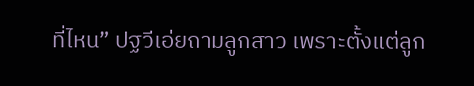ที่ไหน” ปฐวีเอ่ยถามลูกสาว เพราะตั้งแต่ลูก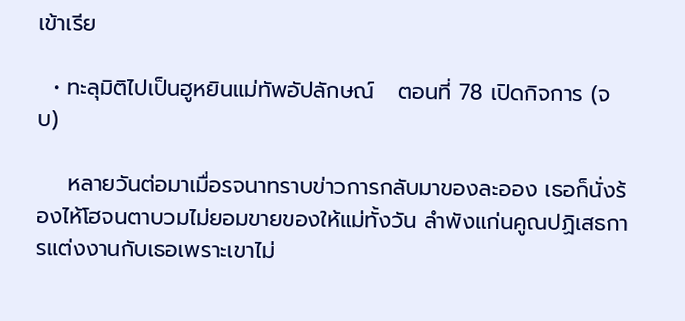เข้าเรีย

  • ทะลุมิติไปเป็นฮูหยินแม่ทัพอัปลักษณ์   ตอนที่ 78 เปิดกิจการ (จบ)

    หลายวันต่อมาเมื่อรจนาทราบข่าวการกลับมาของละออง เธอก็นั่งร้องไห้โฮจนตาบวมไม่ยอมขายของให้แม่ทั้งวัน ลำพังแก่นคูณปฏิเสธการแต่งงานกับเธอเพราะเขาไม่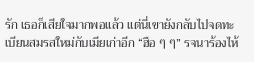รัก เธอก็เสียใจมากพอแล้ว แต่นี่เขายังกลับไปจดทะเบียนสมรสใหม่กับเมียเก่าอีก “ฮือ ๆ ๆ” รจนาร้องไห้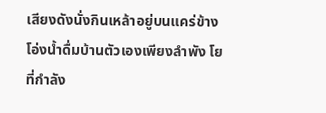เสียงดังนั่งกินเหล้าอยู่บนแคร่ข้างโอ่งน้ำดื่มบ้านตัวเองเพียงลำพัง โยที่กำลัง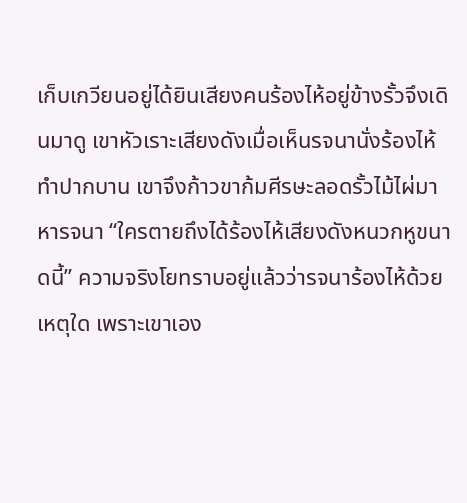เก็บเกวียนอยู่ได้ยินเสียงคนร้องไห้อยู่ข้างรั้วจึงเดินมาดู เขาหัวเราะเสียงดังเมื่อเห็นรจนานั่งร้องไห้ทำปากบาน เขาจึงก้าวขาก้มศีรษะลอดรั้วไม้ไผ่มาหารจนา “ใครตายถึงได้ร้องไห้เสียงดังหนวกหูขนาดนี้” ความจริงโยทราบอยู่แล้วว่ารจนาร้องไห้ด้วยเหตุใด เพราะเขาเอง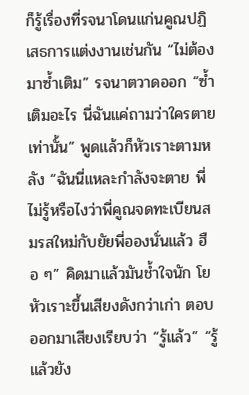ก็รู้เรื่องที่รจนาโดนแก่นคูณปฏิเสธการแต่งงานเช่นกัน “ไม่ต้องมาซ้ำเติม” รจนาตวาดออก “ซ้ำเติมอะไร นี่ฉันแค่ถามว่าใครตายเท่านั้น” พูดแล้วก็หัวเราะตามหลัง “ฉันนี่แหละกำลังจะตาย พี่ไม่รู้หรือไงว่าพี่คูณจดทะเบียนสมรสใหม่กับยัยพี่อองนั่นแล้ว ฮือ ๆ” คิดมาแล้วมันช้ำใจนัก โยหัวเราะขึ้นเสียงดังกว่าเก่า ตอบออกมาเสียงเรียบว่า “รู้แล้ว” “รู้แล้วยัง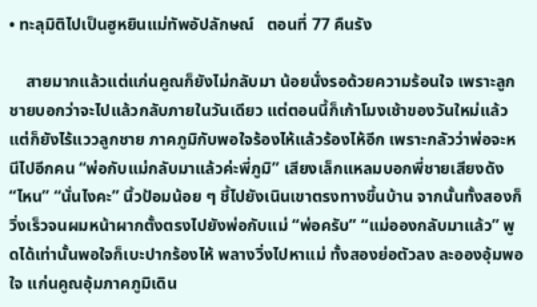• ทะลุมิติไปเป็นฮูหยินแม่ทัพอัปลักษณ์   ตอนที่ 77 คืนรัง

    สายมากแล้วแต่แก่นคูณก็ยังไม่กลับมา น้อยนั่งรอด้วยความร้อนใจ เพราะลูกชายบอกว่าจะไปแล้วกลับภายในวันเดียว แต่ตอนนี้ก็เก้าโมงเช้าของวันใหม่แล้ว แต่ก็ยังไร้แววลูกชาย ภาคภูมิกับพอใจร้องไห้แล้วร้องไห้อีก เพราะกลัวว่าพ่อจะหนีไปอีกคน “พ่อกับแม่กลับมาแล้วค่ะพี่ภูมิ” เสียงเล็กแหลมบอกพี่ชายเสียงดัง “ไหน” “นั่นไงคะ” นิ้วป้อมน้อย ๆ ชี้ไปยังเนินเขาตรงทางขึ้นบ้าน จากนั้นทั้งสองก็วิ่งเร็วจนผมหน้าผากตั้งตรงไปยังพ่อกับแม่ “พ่อครับ” “แม่อองกลับมาแล้ว” พูดได้เท่านั้นพอใจก็เบะปากร้องไห้ พลางวิ่งไปหาแม่ ทั้งสองย่อตัวลง ละอองอุ้มพอใจ แก่นคูณอุ้มภาคภูมิเดิน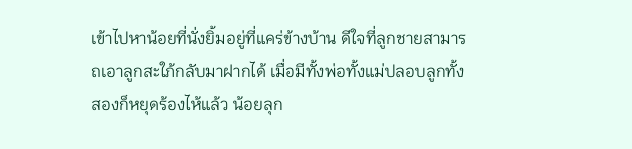เข้าไปหาน้อยที่นั่งยิ้มอยู่ที่แคร่ข้างบ้าน ดีใจที่ลูกชายสามารถเอาลูกสะใภ้กลับมาฝากได้ เมื่อมีทั้งพ่อทั้งแม่ปลอบลูกทั้งสองก็หยุดร้องไห้แล้ว น้อยลุก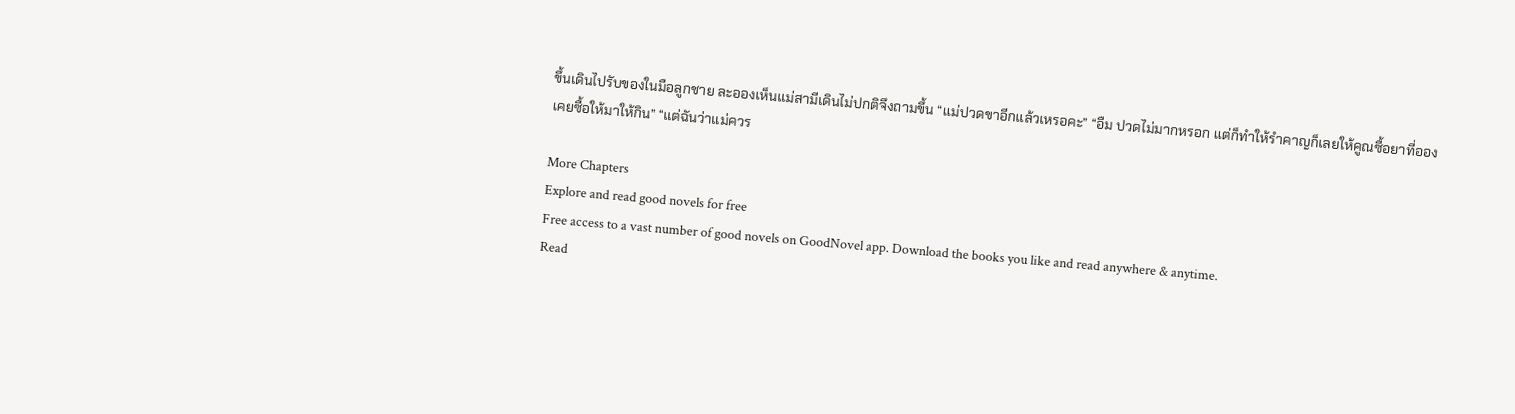ขึ้นเดินไปรับของในมือลูกชาย ละอองเห็นแม่สามีเดินไม่ปกติจึงถามขึ้น “แม่ปวดขาอีกแล้วเหรอคะ” “อืม ปวดไม่มากหรอก แต่ก็ทำให้รำคาญก็เลยให้คูณซื้อยาที่อองเคยซื้อให้มาให้กิน” “แต่ฉันว่าแม่ควร

More Chapters
Explore and read good novels for free
Free access to a vast number of good novels on GoodNovel app. Download the books you like and read anywhere & anytime.
Read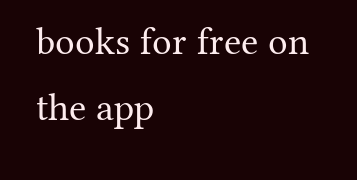books for free on the app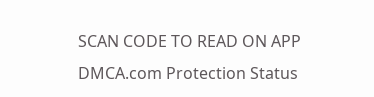SCAN CODE TO READ ON APP
DMCA.com Protection Status